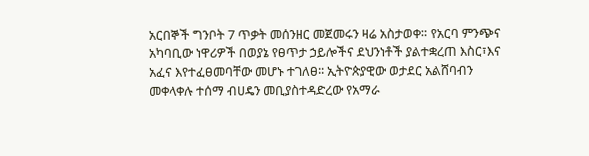አርበኞች ግንቦት 7 ጥቃት መሰንዘር መጀመሩን ዛሬ አስታወቀ። የአርባ ምንጭና አካባቢው ነዋሪዎች በወያኔ የፀጥታ ኃይሎችና ደህንነቶች ያልተቋረጠ እስር፣እና አፈና እየተፈፀመባቸው መሆኑ ተገለፀ፡፡ ኢትዮጵያዊው ወታደር አልሸባብን መቀላቀሉ ተሰማ ብሀዴን መቢያስተዳድረው የአማራ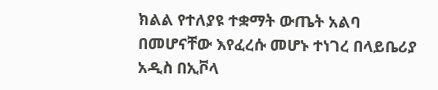ክልል የተለያዩ ተቋማት ውጤት አልባ በመሆናቸው እየፈረሱ መሆኑ ተነገረ በላይቤሪያ አዲስ በኢቮላ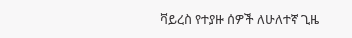ቫይረስ የተያዙ ሰዎች ለሁለተኛ ጊዜ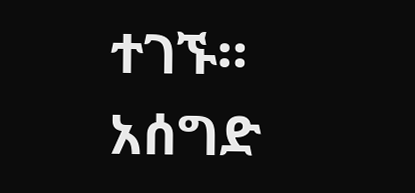ተገኙ። አሰግድ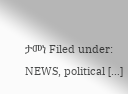ታመነ Filed under: NEWS, political […]